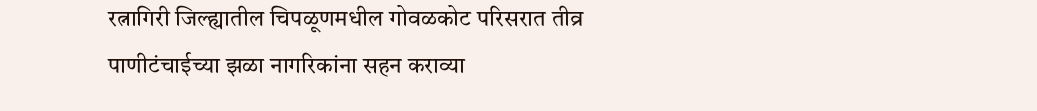रत्नागिरी जिल्ह्यातील चिपळूणमधील गोवळकोट परिसरात तीव्र पाणीटंचाईच्या झळा नागरिकांना सहन कराव्या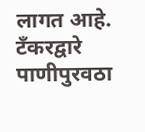लागत आहे. टँकरद्वारे पाणीपुरवठा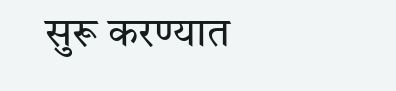सुरू करण्यात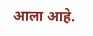आला आहे.